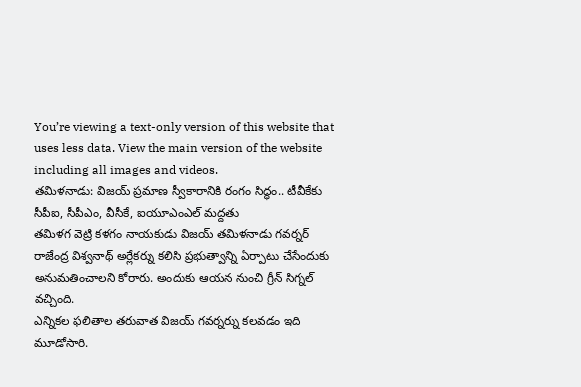You’re viewing a text-only version of this website that uses less data. View the main version of the website including all images and videos.
తమిళనాడు: విజయ్ ప్రమాణ స్వీకారానికి రంగం సిద్ధం.. టీవీకేకు సీపీఐ, సీపీఎం, వీసీకే, ఐయూఎంఎల్ మద్దతు
తమిళగ వెట్రి కళగం నాయకుడు విజయ్ తమిళనాడు గవర్నర్ రాజేంద్ర విశ్వనాథ్ అర్లేకర్ను కలిసి ప్రభుత్వాన్ని ఏర్పాటు చేసేందుకు అనుమతించాలని కోరారు. అందుకు ఆయన నుంచి గ్రీన్ సిగ్నల్ వచ్చింది.
ఎన్నికల ఫలితాల తరువాత విజయ్ గవర్నర్ను కలవడం ఇది మూడోసారి.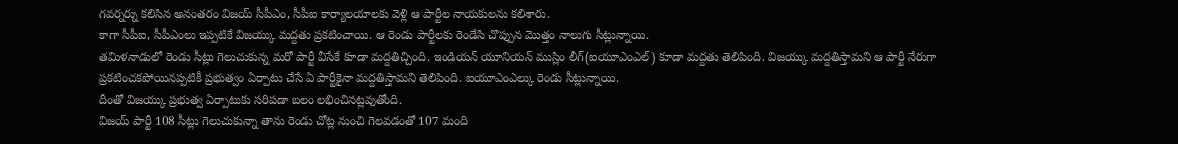గవర్నర్ను కలిసిన అనంతరం విజయ్ సీపీఎం, సీపీఐ కార్యాలయాలకు వెళ్లి ఆ పార్టీల నాయకులను కలిశారు.
కాగా సీపీఐ, సీపీఎంలు ఇప్పటికే విజయ్కు మద్దతు ప్రకటించాయి. ఆ రెండు పార్టీలకు రెండేసి చొప్పున మొత్తం నాలుగు సీట్లున్నాయి.
తమిళనాడులో రెండు సీట్లు గెలుచుకున్న మరో పార్టీ వీసేకే కూడా మద్దతిచ్చింది. ఇండియన్ యూనియన్ ముస్లిం లీగ్(ఐయూఎంఎల్) కూడా మద్దతు తెలిపింది. విజయ్కు మద్దతిస్తామని ఆ పార్టీ నేరుగా ప్రకటించకపోయినప్పటికీ ప్రభుత్వం ఏర్పాటు చేసే ఏ పార్టీకైనా మద్దతిస్తామని తెలిపింది. ఐయూఎంఎల్కు రెండు సీట్లున్నాయి.
దీంతో విజయ్కు ప్రభుత్వ ఏర్పాటుకు సరిపడా బలం లభించినట్లవుతోంది.
విజయ్ పార్టీ 108 సీట్లు గెలుచుకున్నా తాను రెండు చోట్ల నుంచి గెలవడంతో 107 మంది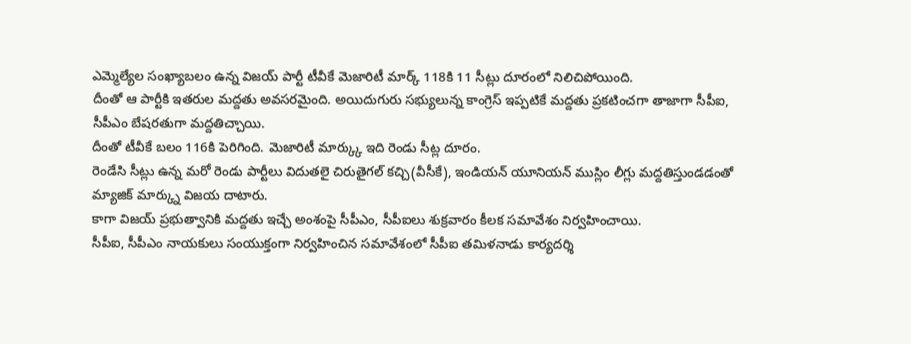ఎమ్మెల్యేల సంఖ్యాబలం ఉన్న విజయ్ పార్టీ టీవీకే మెజారిటీ మార్క్ 118కి 11 సీట్లు దూరంలో నిలిచిపోయింది.
దీంతో ఆ పార్టీకి ఇతరుల మద్దతు అవసరమైంది. అయిదుగురు సభ్యులున్న కాంగ్రెస్ ఇప్పటికే మద్దతు ప్రకటించగా తాజాగా సీపీఐ, సీపీఎం బేషరతుగా మద్దతిచ్చాయి.
దీంతో టీవీకే బలం 116కి పెరిగింది. మెజారిటీ మార్క్కు ఇది రెండు సీట్ల దూరం.
రెండేసి సీట్లు ఉన్న మరో రెండు పార్టీలు విదుతలై చిరుతైగల్ కచ్చి(వీసీకే), ఇండియన్ యూనియన్ ముస్లిం లీగ్లు మద్దతిస్తుండడంతో మ్యాజిక్ మార్క్ను విజయ దాటారు.
కాగా విజయ్ ప్రభుత్వానికి మద్దతు ఇచ్చే అంశంపై సీపీఎం, సీపీఐలు శుక్రవారం కీలక సమావేశం నిర్వహించాయి.
సీపీఐ, సీపీఎం నాయకులు సంయుక్తంగా నిర్వహించిన సమావేశంలో సీపీఐ తమిళనాడు కార్యదర్శి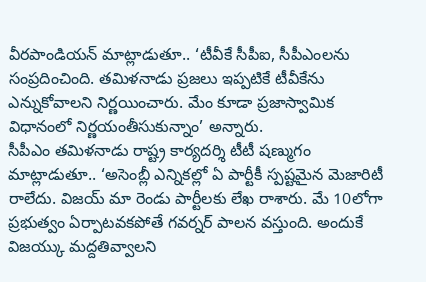వీరపాండియన్ మాట్లాడుతూ.. ‘టీవీకే సీపీఐ, సీపీఎంలను సంప్రదించింది. తమిళనాడు ప్రజలు ఇప్పటికే టీవీకేను ఎన్నుకోవాలని నిర్ణయించారు. మేం కూడా ప్రజాస్వామిక విధానంలో నిర్ణయంతీసుకున్నాం’ అన్నారు.
సీపీఎం తమిళనాడు రాష్ట్ర కార్యదర్శి టీటీ షణ్ముగం మాట్లాడుతూ.. ‘అసెంబ్లీ ఎన్నికల్లో ఏ పార్టీకీ స్పష్టమైన మెజారిటీ రాలేదు. విజయ్ మా రెండు పార్టీలకు లేఖ రాశారు. మే 10లోగా ప్రభుత్వం ఏర్పాటవకపోతే గవర్నర్ పాలన వస్తుంది. అందుకే విజయ్కు మద్దతివ్వాలని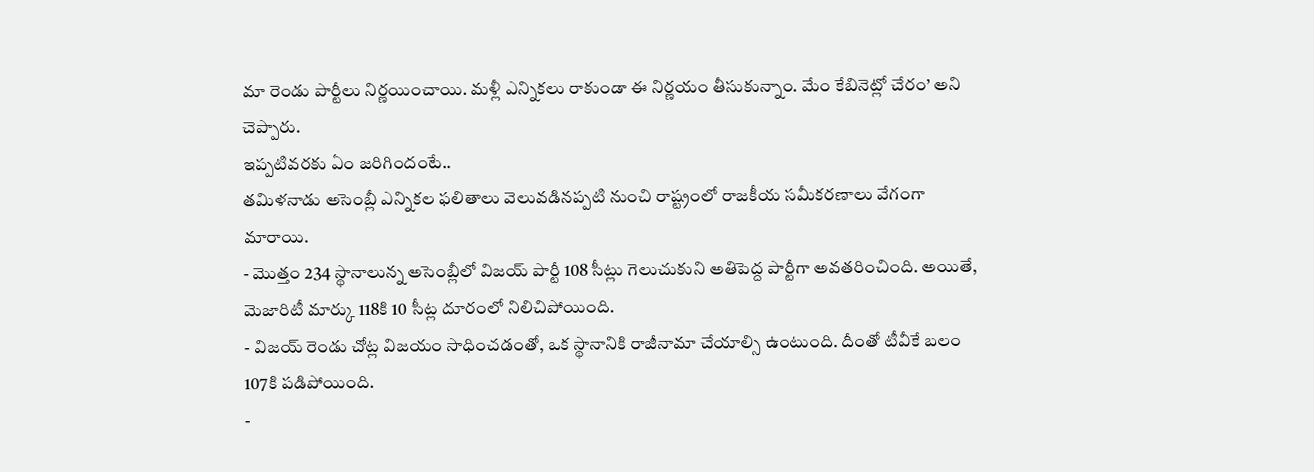మా రెండు పార్టీలు నిర్ణయించాయి. మళ్లీ ఎన్నికలు రాకుండా ఈ నిర్ణయం తీసుకున్నాం. మేం కేబినెట్లో చేరం’ అని చెప్పారు.
ఇప్పటివరకు ఏం జరిగిందంటే..
తమిళనాడు అసెంబ్లీ ఎన్నికల ఫలితాలు వెలువడినప్పటి నుంచి రాష్ట్రంలో రాజకీయ సమీకరణాలు వేగంగా మారాయి.
- మొత్తం 234 స్థానాలున్న అసెంబ్లీలో విజయ్ పార్టీ 108 సీట్లు గెలుచుకుని అతిపెద్ద పార్టీగా అవతరించింది. అయితే, మెజారిటీ మార్కు 118కి 10 సీట్ల దూరంలో నిలిచిపోయింది.
- విజయ్ రెండు చోట్ల విజయం సాధించడంతో, ఒక స్థానానికి రాజీనామా చేయాల్సి ఉంటుంది. దీంతో టీవీకే బలం 107కి పడిపోయింది.
-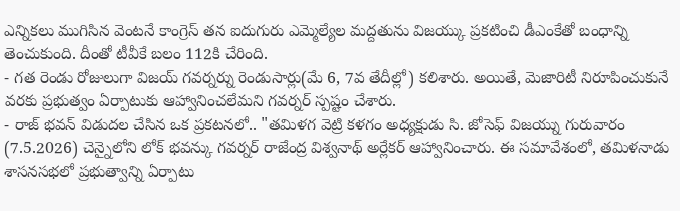ఎన్నికలు ముగిసిన వెంటనే కాంగ్రెస్ తన ఐదుగురు ఎమ్మెల్యేల మద్దతును విజయ్కు ప్రకటించి డీఎంకేతో బంధాన్ని తెంచుకుంది. దీంతో టీవీకే బలం 112కి చేరింది.
- గత రెండు రోజులుగా విజయ్ గవర్నర్ను రెండుసార్లు(మే 6, 7వ తేదీల్లో) కలిశారు. అయితే, మెజారిటీ నిరూపించుకునే వరకు ప్రభుత్వం ఏర్పాటుకు ఆహ్వానించలేమని గవర్నర్ స్పష్టం చేశారు.
- రాజ్ భవన్ విడుదల చేసిన ఒక ప్రకటనలో.. "తమిళగ వెట్రి కళగం అధ్యక్షుడు సి. జోసెఫ్ విజయ్ను గురువారం (7.5.2026) చెన్నైలోని లోక్ భవన్కు గవర్నర్ రాజేంద్ర విశ్వనాథ్ అర్లేకర్ ఆహ్వానించారు. ఈ సమావేశంలో, తమిళనాడు శాసనసభలో ప్రభుత్వాన్ని ఏర్పాటు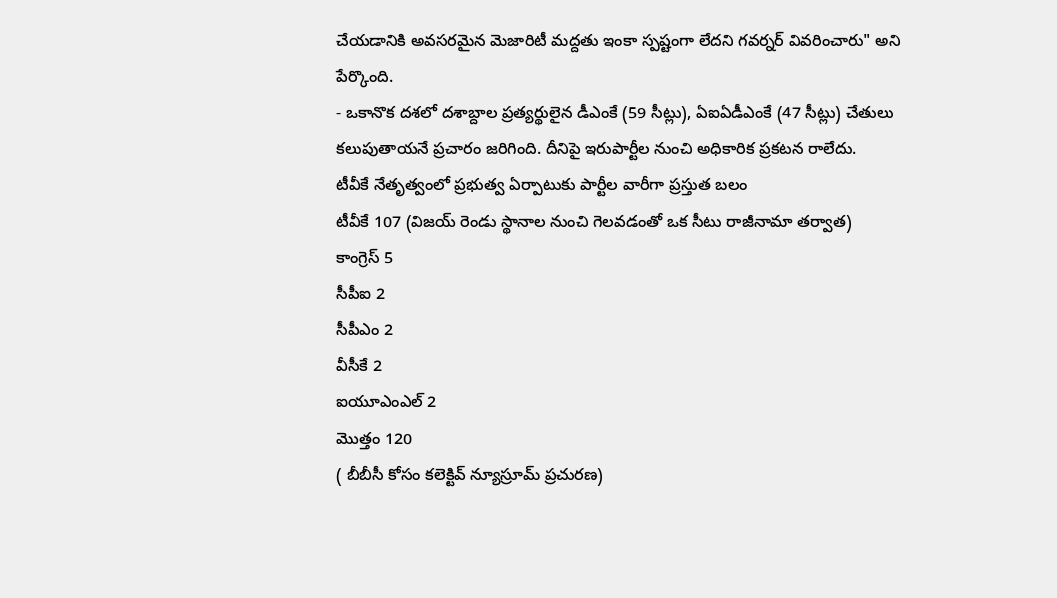చేయడానికి అవసరమైన మెజారిటీ మద్దతు ఇంకా స్పష్టంగా లేదని గవర్నర్ వివరించారు" అని పేర్కొంది.
- ఒకానొక దశలో దశాబ్దాల ప్రత్యర్థులైన డీఎంకే (59 సీట్లు), ఏఐఏడీఎంకే (47 సీట్లు) చేతులు కలుపుతాయనే ప్రచారం జరిగింది. దీనిపై ఇరుపార్టీల నుంచి అధికారిక ప్రకటన రాలేదు.
టీవీకే నేతృత్వంలో ప్రభుత్వ ఏర్పాటుకు పార్టీల వారీగా ప్రస్తుత బలం
టీవీకే 107 (విజయ్ రెండు స్థానాల నుంచి గెలవడంతో ఒక సీటు రాజీనామా తర్వాత)
కాంగ్రెస్ 5
సీపీఐ 2
సీపీఎం 2
వీసీకే 2
ఐయూఎంఎల్ 2
మొత్తం 120
( బీబీసీ కోసం కలెక్టివ్ న్యూస్రూమ్ ప్రచురణ)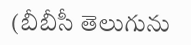(బీబీసీ తెలుగును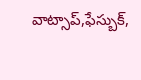వాట్సాప్,ఫేస్బుక్,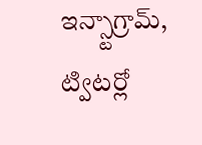ఇన్స్టాగ్రామ్, ట్విటర్లో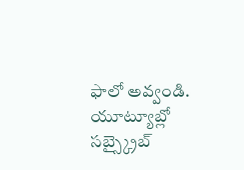ఫాలో అవ్వండి. యూట్యూబ్లో సబ్స్క్రైబ్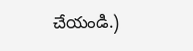చేయండి.)